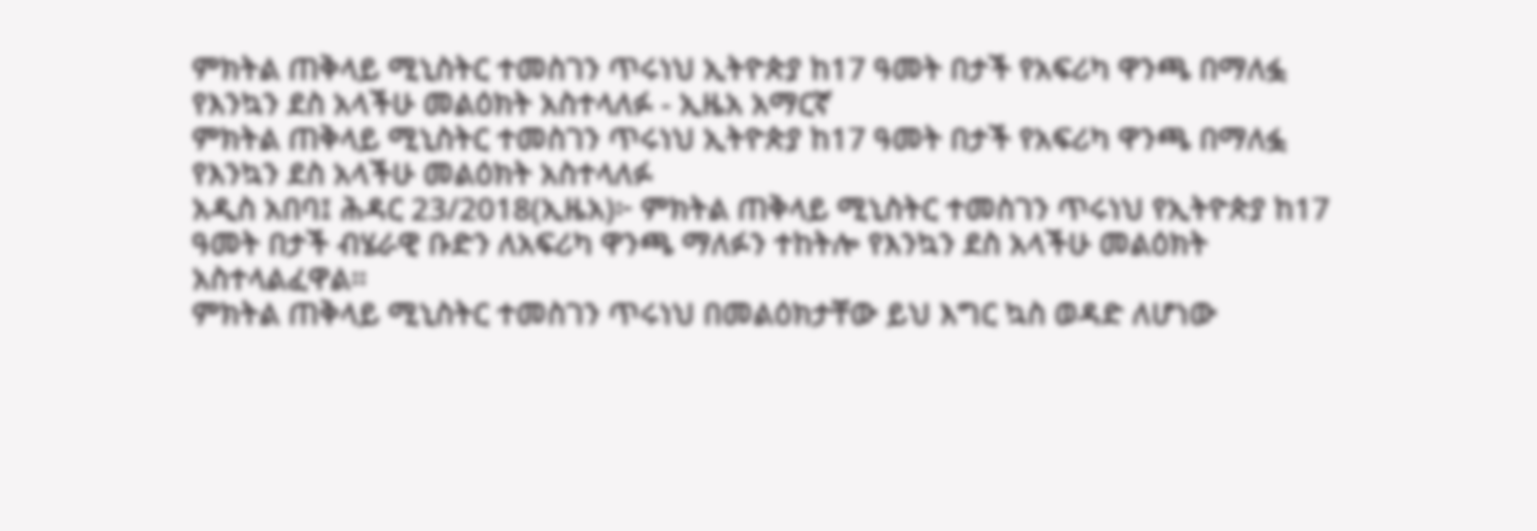ምክትል ጠቅላይ ሚኒስትር ተመስገን ጥሩነህ ኢትዮጵያ ከ17 ዓመት በታች የአፍሪካ ዋንጫ በማለፏ የእንኳን ደስ አላችሁ መልዕክት አስተላለፉ - ኢዜአ አማርኛ
ምክትል ጠቅላይ ሚኒስትር ተመስገን ጥሩነህ ኢትዮጵያ ከ17 ዓመት በታች የአፍሪካ ዋንጫ በማለፏ የእንኳን ደስ አላችሁ መልዕክት አስተላለፉ
አዲስ አበባ፤ ሕዳር 23/2018(ኢዜአ)፦ ምክትል ጠቅላይ ሚኒስትር ተመስገን ጥሩነህ የኢትዮጵያ ከ17 ዓመት በታች ብሄራዊ ቡድን ለአፍሪካ ዋንጫ ማለፉን ተከትሎ የእንኳን ደስ አላችሁ መልዕክት አስተላልፈዋል።
ምክትል ጠቅላይ ሚኒስትር ተመስገን ጥሩነህ በመልዕክታቸው ይህ እግር ኳስ ወዳድ ለሆነው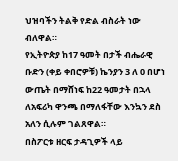ህዝባችን ትልቅ የድል ብስራት ነው ብለዋል።
የኢትዮጵያ ከ17 ዓመት በታች ብሔራዊ ቡድን (ቀይ ቀበሮዎቹ) ኬንያን 3 ለ 0 በሆነ ውጤት በማሸነፍ ከ22 ዓመታት በኋላ ለአፍሪካ ዋንጫ በማለፋቸው እንኳን ደስ አለን ሲሉም ገልጸዋል።
በስፖርቱ ዘርፍ ታዳጊዎች ላይ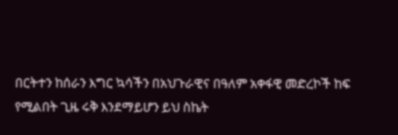በርትተን ከሰራን እግር ኳሳችን በአህጉራዊና በዓለም አቀፋዊ መድረኮች ከፍ የሚልበት ጊዜ ሩቅ እንደማይሆን ይህ ስኬት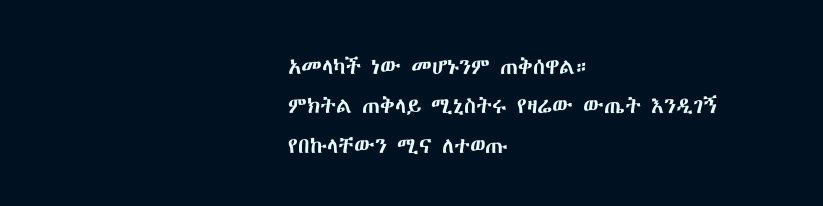አመላካች ነው መሆኑንም ጠቅሰዋል።
ምክትል ጠቅላይ ሚኒስትሩ የዛሬው ውጤት እንዲገኝ የበኩላቸውን ሚና ለተወጡ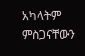አካላትም ምስጋናቸውን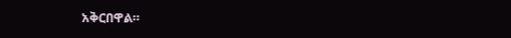አቅርበዋል።